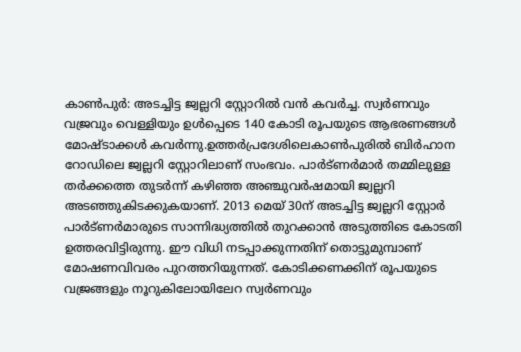കാൺപുർ: അടച്ചിട്ട ജ്വല്ലറി സ്റ്റോറിൽ വൻ കവർച്ച. സ്വർണവും വജ്രവും വെള്ളിയും ഉൾപ്പെടെ 140 കോടി രൂപയുടെ ആഭരണങ്ങൾ മോഷ്ടാക്കൾ കവർന്നു.ഉത്തർപ്രദേശിലെകാൺപുരിൽ ബിർഹാന റോഡിലെ ജ്വല്ലറി സ്റ്റോറിലാണ് സംഭവം. പാർട്ണർമാർ തമ്മിലുള്ള തർക്കത്തെ തുടർന്ന് കഴിഞ്ഞ അഞ്ചുവർഷമായി ജ്വല്ലറി അടഞ്ഞുകിടക്കുകയാണ്. 2013 മെയ് 30ന് അടച്ചിട്ട ജ്വല്ലറി സ്റ്റോർ പാർട്ണർമാരുടെ സാന്നിദ്ധ്യത്തിൽ തുറക്കാൻ അടുത്തിടെ കോടതി ഉത്തരവിട്ടിരുന്നു. ഈ വിധി നടപ്പാക്കുന്നതിന് തൊട്ടുമുമ്പാണ് മോഷണവിവരം പുറത്തറിയുന്നത്. കോടിക്കണക്കിന് രൂപയുടെ വജ്രങ്ങളും നൂറുകിലോയിലേറ സ്വർണവും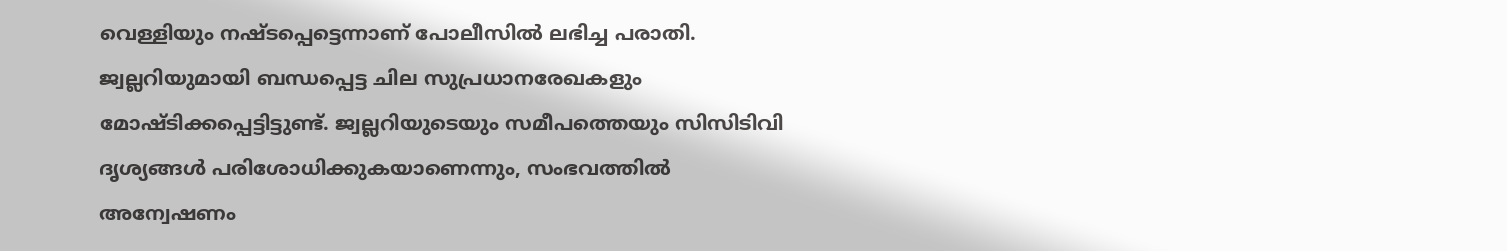വെള്ളിയും നഷ്ടപ്പെട്ടെന്നാണ് പോലീസിൽ ലഭിച്ച പരാതി. ജ്വല്ലറിയുമായി ബന്ധപ്പെട്ട ചില സുപ്രധാനരേഖകളും മോഷ്ടിക്കപ്പെട്ടിട്ടുണ്ട്. ജ്വല്ലറിയുടെയും സമീപത്തെയും സിസിടിവി ദൃശ്യങ്ങൾ പരിശോധിക്കുകയാണെന്നും, സംഭവത്തിൽ അന്വേഷണം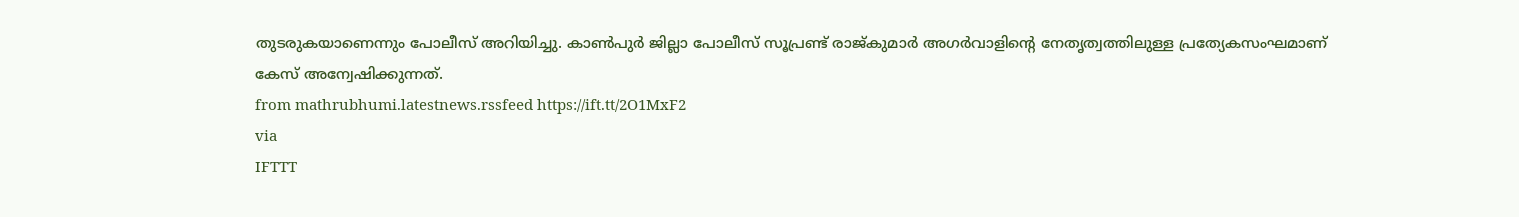തുടരുകയാണെന്നും പോലീസ് അറിയിച്ചു. കാൺപുർ ജില്ലാ പോലീസ് സൂപ്രണ്ട് രാജ്കുമാർ അഗർവാളിന്റെ നേതൃത്വത്തിലുള്ള പ്രത്യേകസംഘമാണ് കേസ് അന്വേഷിക്കുന്നത്.
from mathrubhumi.latestnews.rssfeed https://ift.tt/2O1MxF2
via
IFTTT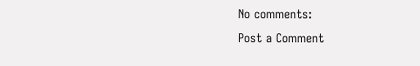No comments:
Post a Comment